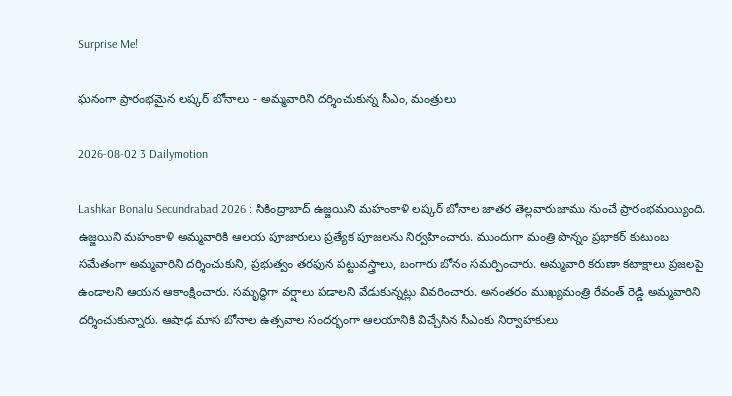Surprise Me!

ఘనంగా ప్రారంభమైన లష్కర్ బోనాలు - అమ్మవారిని దర్శించుకున్న సీఎం, మంత్రులు

2026-08-02 3 Dailymotion

Lashkar Bonalu Secundrabad 2026 : సికింద్రాబాద్ ఉజ్జయిని మహంకాళి లష్కర్ బోనాల జాతర తెల్లవారుజాము నుంచే ప్రారంభమయ్యింది. ఉజ్జయిని మహంకాళి అమ్మవారికి ఆలయ పూజారులు ప్రత్యేక పూజలను నిర్వహించారు. ముందుగా మంత్రి పొన్నం ప్రభాకర్ కుటుంబ సమేతంగా అమ్మవారిని దర్శించుకుని, ప్రభుత్వం తరఫున పట్టువస్త్రాలు, బంగారు బోనం సమర్పించారు. అమ్మవారి కరుణా కటాక్షాలు ప్రజలపై ఉండాలని ఆయన ఆకాంక్షించారు. సమృద్ధిగా వర్షాలు పడాలని వేడుకున్నట్లు వివరించారు. అనంతరం ముఖ్యమంత్రి రేవంత్ రెడ్డి అమ్మవారిని దర్శించుకున్నారు. ఆషాఢ మాస బోనాల ఉత్సవాల సందర్భంగా ఆలయానికి విచ్చేసిన సీఎంకు నిర్వాహకులు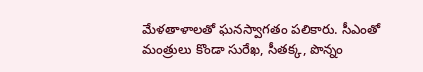మేళతాళాలతో ఘనస్వాగతం పలికారు. సీఎంతో మంత్రులు కొండా సురేఖ, సీతక్క, పొన్నం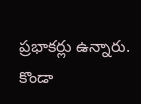ప్రభాకర్లు ఉన్నారు. కొండా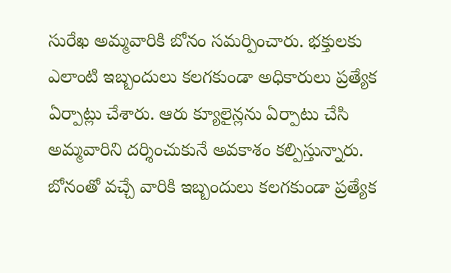సురేఖ అమ్మవారికి బోనం సమర్పించారు. భక్తులకు ఎలాంటి ఇబ్బందులు కలగకుండా అధికారులు ప్రత్యేక ఏర్పాట్లు చేశారు. ఆరు క్యూలైన్లను ఏర్పాటు చేసి అమ్మవారిని దర్శించుకునే అవకాశం కల్పిస్తున్నారు. బోనంతో వచ్చే వారికి ఇబ్బందులు కలగకుండా ప్రత్యేక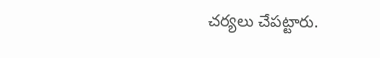చర్యలు చేపట్టారు.